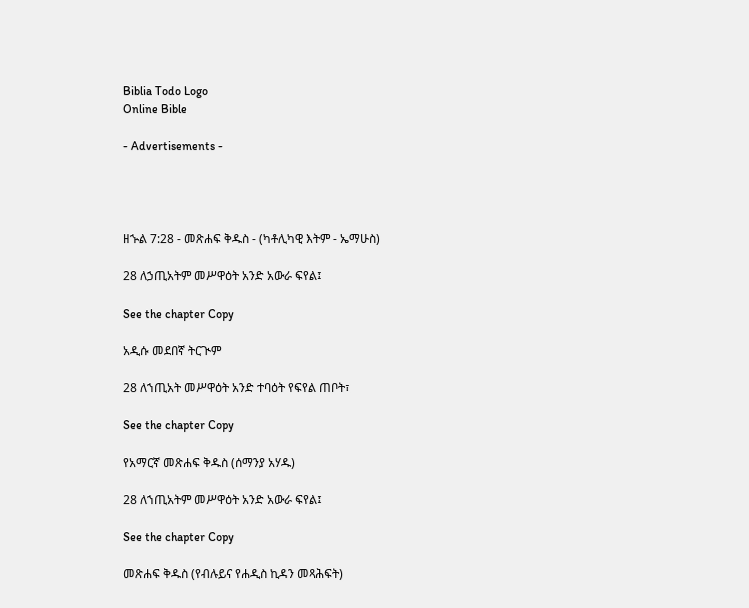Biblia Todo Logo
Online Bible

- Advertisements -




ዘኍል 7:28 - መጽሐፍ ቅዱስ - (ካቶሊካዊ እትም - ኤማሁስ)

28 ለኃጢአትም መሥዋዕት አንድ አውራ ፍየል፤

See the chapter Copy

አዲሱ መደበኛ ትርጒም

28 ለኀጢአት መሥዋዕት አንድ ተባዕት የፍየል ጠቦት፣

See the chapter Copy

የአማርኛ መጽሐፍ ቅዱስ (ሰማንያ አሃዱ)

28 ለኀጢአትም መሥዋዕት አንድ አውራ ፍየል፤

See the chapter Copy

መጽሐፍ ቅዱስ (የብሉይና የሐዲስ ኪዳን መጻሕፍት)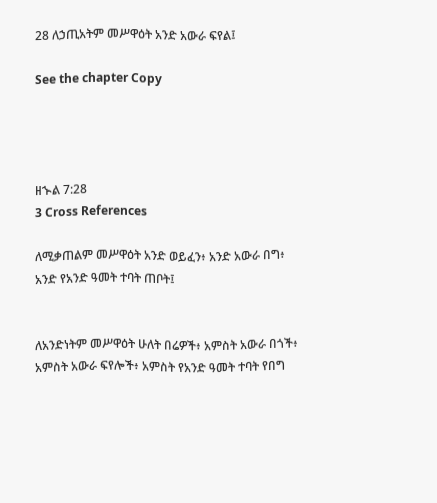28 ለኃጢአትም መሥዋዕት አንድ አውራ ፍየል፤

See the chapter Copy




ዘኍል 7:28
3 Cross References

ለሚቃጠልም መሥዋዕት አንድ ወይፈን፥ አንድ አውራ በግ፥ አንድ የአንድ ዓመት ተባት ጠቦት፤


ለአንድነትም መሥዋዕት ሁለት በሬዎች፥ አምስት አውራ በጎች፥ አምስት አውራ ፍየሎች፥ አምስት የአንድ ዓመት ተባት የበግ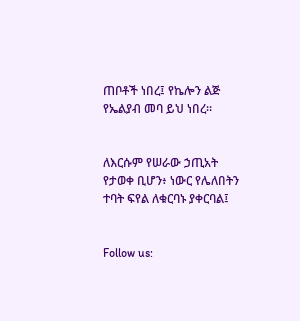ጠቦቶች ነበረ፤ የኬሎን ልጅ የኤልያብ መባ ይህ ነበረ።


ለእርሱም የሠራው ኃጢአት የታወቀ ቢሆን፥ ነውር የሌለበትን ተባት ፍየል ለቁርባኑ ያቀርባል፤


Follow us: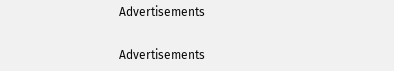Advertisements


Advertisements